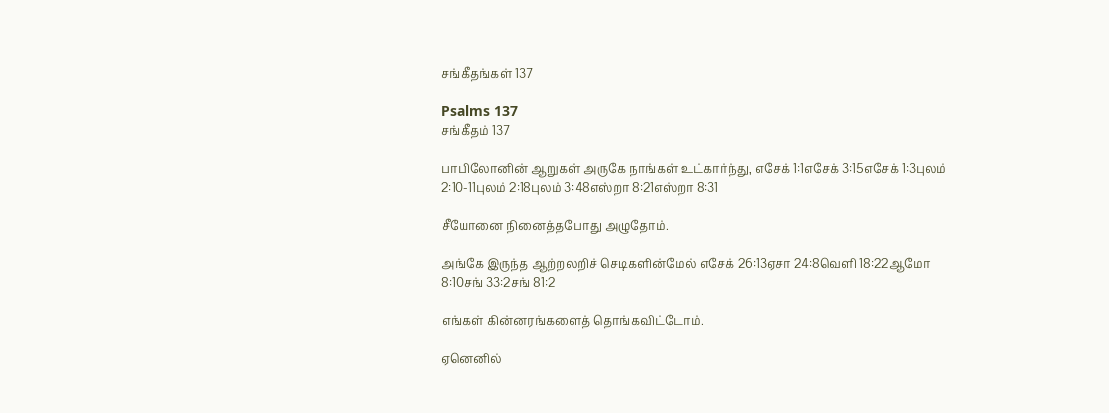சங்கீதங்கள் 137

Psalms 137
சங்கீதம் 137

பாபிலோனின் ஆறுகள் அருகே நாங்கள் உட்கார்ந்து, எசேக் 1:1எசேக் 3:15எசேக் 1:3புலம் 2:10-11புலம் 2:18புலம் 3:48எஸ்றா 8:21எஸ்றா 8:31

சீயோனை நினைத்தபோது அழுதோம்.

அங்கே இருந்த ஆற்றலறிச் செடிகளின்மேல் எசேக் 26:13ஏசா 24:8வெளி 18:22ஆமோ 8:10சங் 33:2சங் 81:2

எங்கள் கின்னரங்களைத் தொங்கவிட்டோம்.

ஏனெனில்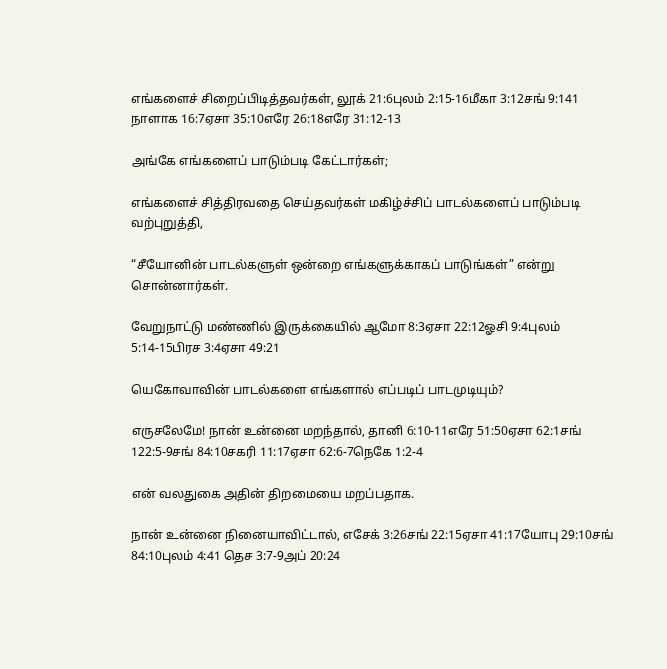எங்களைச் சிறைப்பிடித்தவர்கள், லூக் 21:6புலம் 2:15-16மீகா 3:12சங் 9:141 நாளாக 16:7ஏசா 35:10எரே 26:18எரே 31:12-13

அங்கே எங்களைப் பாடும்படி கேட்டார்கள்;

எங்களைச் சித்திரவதை செய்தவர்கள் மகிழ்ச்சிப் பாடல்களைப் பாடும்படி வற்புறுத்தி,

“சீயோனின் பாடல்களுள் ஒன்றை எங்களுக்காகப் பாடுங்கள்” என்று சொன்னார்கள்.

வேறுநாட்டு மண்ணில் இருக்கையில் ஆமோ 8:3ஏசா 22:12ஓசி 9:4புலம் 5:14-15பிரச 3:4ஏசா 49:21

யெகோவாவின் பாடல்களை எங்களால் எப்படிப் பாடமுடியும்?

எருசலேமே! நான் உன்னை மறந்தால், தானி 6:10-11எரே 51:50ஏசா 62:1சங் 122:5-9சங் 84:10சகரி 11:17ஏசா 62:6-7நெகே 1:2-4

என் வலதுகை அதின் திறமையை மறப்பதாக.

நான் உன்னை நினையாவிட்டால், எசேக் 3:26சங் 22:15ஏசா 41:17யோபு 29:10சங் 84:10புலம் 4:41 தெச 3:7-9அப் 20:24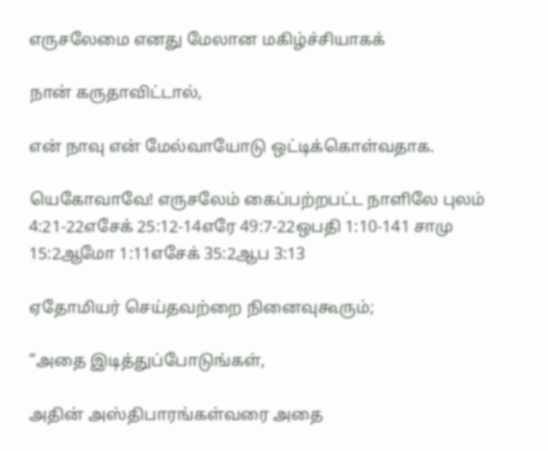எருசலேமை எனது மேலான மகிழ்ச்சியாகக்

நான் கருதாவிட்டால்,

என் நாவு என் மேல்வாயோடு ஒட்டிக்கொள்வதாக.

யெகோவாவே! எருசலேம் கைப்பற்றபட்ட நாளிலே புலம் 4:21-22எசேக் 25:12-14எரே 49:7-22ஒபதி 1:10-141 சாமு 15:2ஆமோ 1:11எசேக் 35:2ஆப 3:13

ஏதோமியர் செய்தவற்றை நினைவுகூரும்;

“அதை இடித்துப்போடுங்கள்,

அதின் அஸ்திபாரங்கள்வரை அதை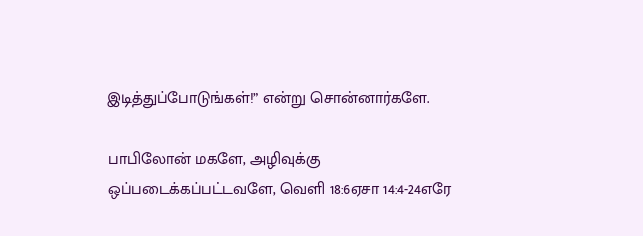இடித்துப்போடுங்கள்!” என்று சொன்னார்களே.

பாபிலோன் மகளே, அழிவுக்கு ஒப்படைக்கப்பட்டவளே, வெளி 18:6ஏசா 14:4-24எரே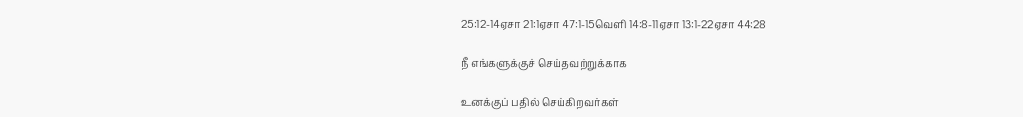25:12-14ஏசா 21:1ஏசா 47:1-15வெளி 14:8-11ஏசா 13:1-22ஏசா 44:28

நீ எங்களுக்குச் செய்தவற்றுக்காக

உனக்குப் பதில் செய்கிறவர்கள்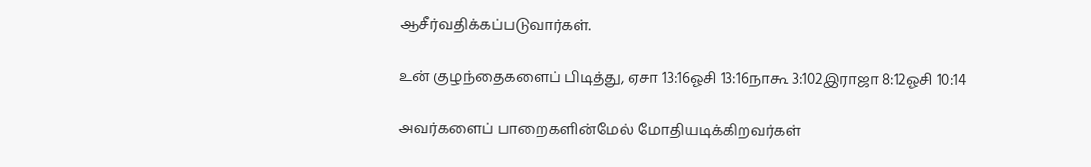ஆசீர்வதிக்கப்படுவார்கள்.

உன் குழந்தைகளைப் பிடித்து, ஏசா 13:16ஓசி 13:16நாகூ 3:102இராஜா 8:12ஓசி 10:14

அவர்களைப் பாறைகளின்மேல் மோதியடிக்கிறவர்கள்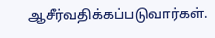ஆசீர்வதிக்கப்படுவார்கள்.